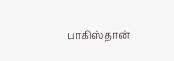பாகிஸ்தான்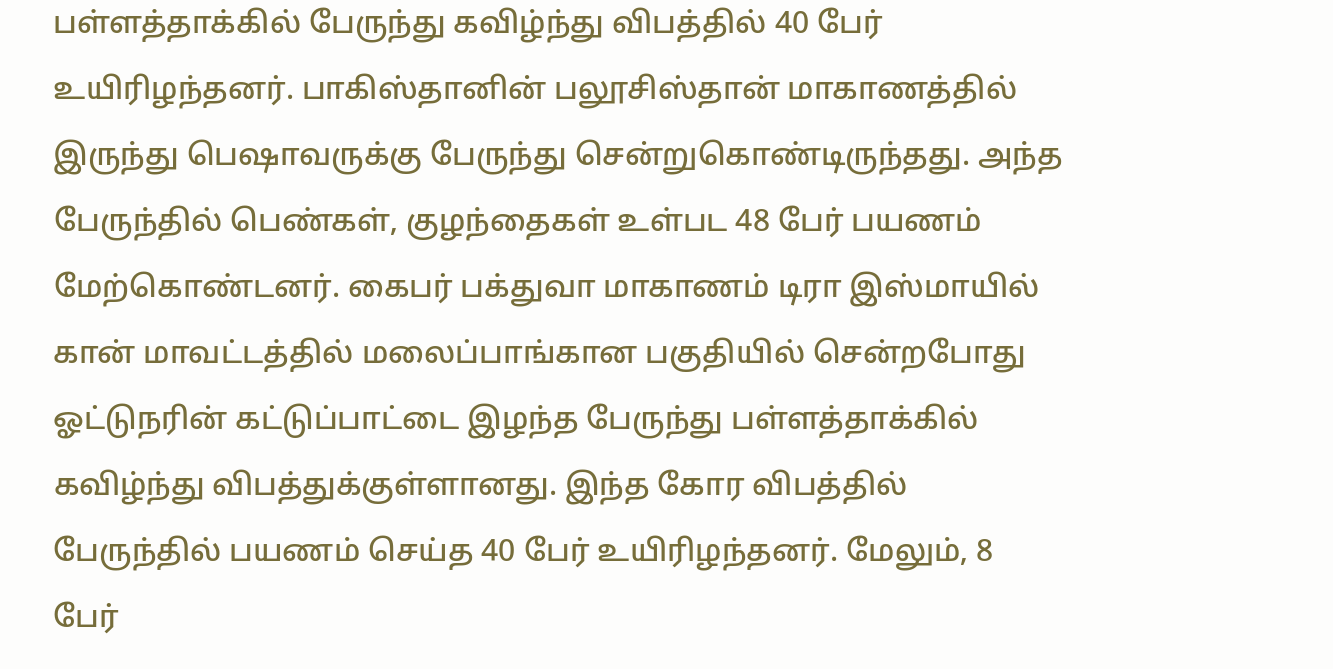பள்ளத்தாக்கில் பேருந்து கவிழ்ந்து விபத்தில் 40 பேர் உயிரிழந்தனர். பாகிஸ்தானின் பலூசிஸ்தான் மாகாணத்தில் இருந்து பெஷாவருக்கு பேருந்து சென்றுகொண்டிருந்தது. அந்த பேருந்தில் பெண்கள், குழந்தைகள் உள்பட 48 பேர் பயணம் மேற்கொண்டனர். கைபர் பக்துவா மாகாணம் டிரா இஸ்மாயில் கான் மாவட்டத்தில் மலைப்பாங்கான பகுதியில் சென்றபோது ஓட்டுநரின் கட்டுப்பாட்டை இழந்த பேருந்து பள்ளத்தாக்கில் கவிழ்ந்து விபத்துக்குள்ளானது. இந்த கோர விபத்தில் பேருந்தில் பயணம் செய்த 40 பேர் உயிரிழந்தனர். மேலும், 8 பேர்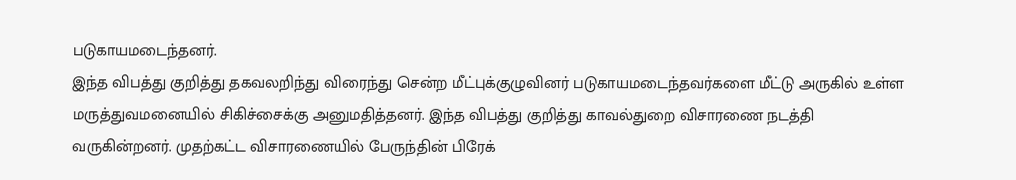படுகாயமடைந்தனர்.
இந்த விபத்து குறித்து தகவலறிந்து விரைந்து சென்ற மீட்புக்குழுவினர் படுகாயமடைந்தவர்களை மீட்டு அருகில் உள்ள மருத்துவமனையில் சிகிச்சைக்கு அனுமதித்தனர். இந்த விபத்து குறித்து காவல்துறை விசாரணை நடத்தி வருகின்றனர். முதற்கட்ட விசாரணையில் பேருந்தின் பிரேக்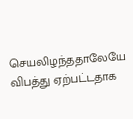செயலிழந்ததாலேயே விபத்து ஏற்பட்டதாக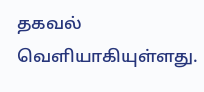தகவல் வெளியாகியுள்ளது.